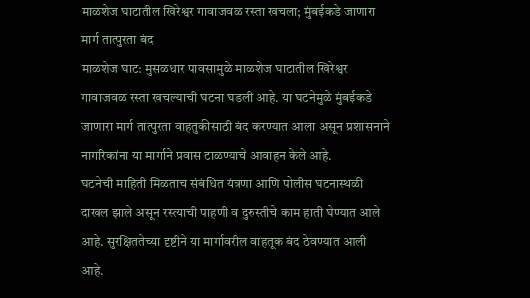माळशेज घाटातील खिरेश्वर गावाजवळ रस्ता खचला; मुंबईकडे जाणारा मार्ग तात्पुरता बंद
माळशेज घाट: मुसळधार पावसामुळे माळशेज घाटातील खिरेश्वर गावाजवळ रस्ता खचल्याची घटना घडली आहे. या घटनेमुळे मुंबईकडे जाणारा मार्ग तात्पुरता वाहतुकीसाठी बंद करण्यात आला असून प्रशासनाने नागरिकांना या मार्गाने प्रवास टाळण्याचे आवाहन केले आहे.
घटनेची माहिती मिळताच संबंधित यंत्रणा आणि पोलीस घटनास्थळी दाखल झाले असून रस्त्याची पाहणी व दुरुस्तीचे काम हाती घेण्यात आले आहे. सुरक्षिततेच्या दृष्टीने या मार्गावरील वाहतूक बंद ठेवण्यात आली आहे.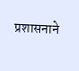प्रशासनाने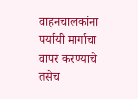वाहनचालकांना पर्यायी मार्गाचा वापर करण्याचे तसेच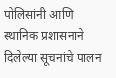पोलिसांनी आणि स्थानिक प्रशासनाने दिलेल्या सूचनांचे पालन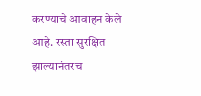करण्याचे आवाहन केले आहे. रस्ता सुरक्षित झाल्यानंतरच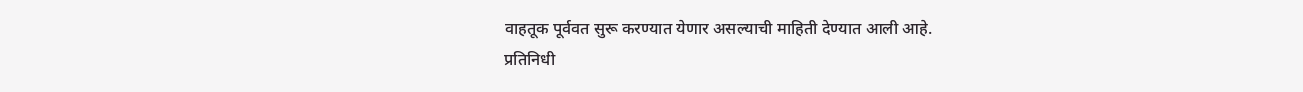वाहतूक पूर्ववत सुरू करण्यात येणार असल्याची माहिती देण्यात आली आहे.
प्रतिनिधी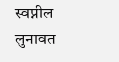स्वप्नील लुनावत